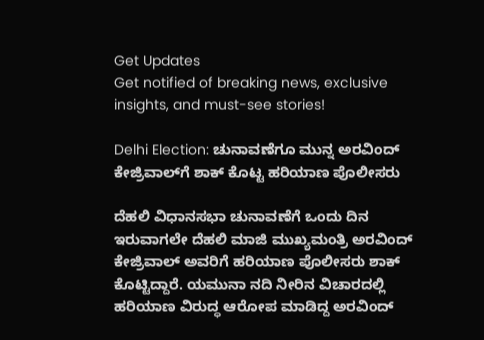Get Updates
Get notified of breaking news, exclusive insights, and must-see stories!

Delhi Election: ಚುನಾವಣೆಗೂ ಮುನ್ನ ಅರವಿಂದ್ ಕೇಜ್ರಿವಾಲ್‌ಗೆ ಶಾಕ್ ಕೊಟ್ಟ ಹರಿಯಾಣ ಪೊಲೀಸರು

ದೆಹಲಿ ವಿಧಾನಸಭಾ ಚುನಾವಣೆಗೆ ಒಂದು ದಿನ ಇರುವಾಗಲೇ ದೆಹಲಿ ಮಾಜಿ ಮುಖ್ಯಮಂತ್ರಿ ಅರವಿಂದ್ ಕೇಜ್ರಿವಾಲ್‌ ಅವರಿಗೆ ಹರಿಯಾಣ ಪೊಲೀಸರು ಶಾಕ್ ಕೊಟ್ಟಿದ್ದಾರೆ. ಯಮುನಾ ನದಿ ನೀರಿನ ವಿಚಾರದಲ್ಲಿ ಹರಿಯಾಣ ವಿರುದ್ಧ ಆರೋಪ ಮಾಡಿದ್ದ ಅರವಿಂದ್‌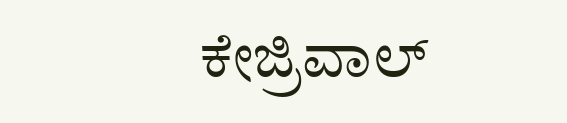ಕೇಜ್ರಿವಾಲ್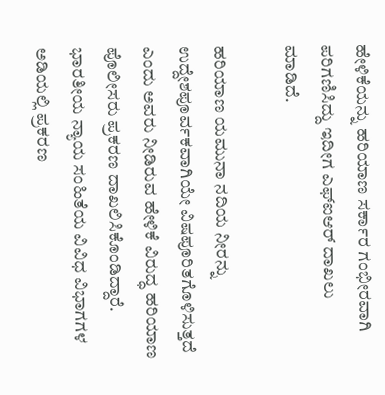ಹೇಳಿಕೆಯನ್ನು ಹರಿಯಾಣ ಸರ್ಕಾರ ಗಂಭೀರವಾಗಿ ಪರಿಗಣಿಸಿದ್ದು ಇದೀಗ ಎಫ್‌ಐಆರ್ ದಾಖಲು ಮಾಡಿದೆ.

ಹರಿಯಾಣ ಯಮುನಾ ನದಿಯ ನೀರನ್ನು ಉದ್ದೇಶಪೂರ್ವಕವಾಗಿಯೇ ವಿಷಪೂರಿತಗೊಳಿಸುತ್ತದೆ ಎಂದು ಅವರು ನೀಡಿರುವ ಹೇಳಿಕೆ ವಿರುದ್ಧ ಹರಿಯಾಣ ಪೊಲೀಸರು ಪ್ರಕರಣ ದಾಖಲಿಸಿಕೊಂಡಿದ್ದಾರೆ. ಭಾರತೀಯ ನ್ಯಾಯ ಸಂಹಿತೆಯ ವಿವಿಧ ವಿಭಾಗಗಳ ಅಡಿಯಲ್ಲಿ ಪ್ರಕರಣ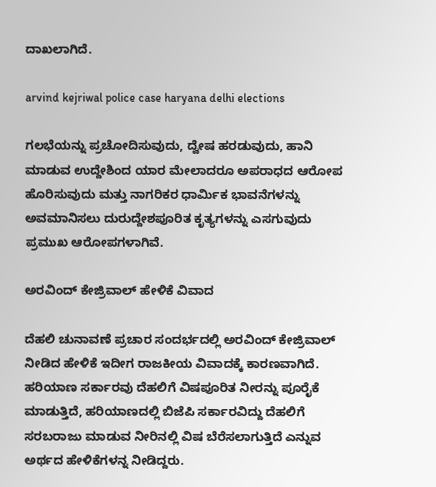ದಾಖಲಾಗಿದೆ.

arvind kejriwal police case haryana delhi elections

ಗಲಭೆಯನ್ನು ಪ್ರಚೋದಿಸುವುದು, ದ್ವೇಷ ಹರಡುವುದು, ಹಾನಿ ಮಾಡುವ ಉದ್ದೇಶಿಂದ ಯಾರ ಮೇಲಾದರೂ ಅಪರಾಧದ ಆರೋಪ ಹೊರಿಸುವುದು ಮತ್ತು ನಾಗರಿಕರ ಧಾರ್ಮಿಕ ಭಾವನೆಗಳನ್ನು ಅವಮಾನಿಸಲು ದುರುದ್ದೇಶಪೂರಿತ ಕೃತ್ಯಗಳನ್ನು ಎಸಗುವುದು ಪ್ರಮುಖ ಆರೋಪಗಳಾಗಿವೆ.

ಅರವಿಂದ್ ಕೇಜ್ರಿವಾಲ್ ಹೇಳಿಕೆ ವಿವಾದ

ದೆಹಲಿ ಚುನಾವಣೆ ಪ್ರಚಾರ ಸಂದರ್ಭದಲ್ಲಿ ಅರವಿಂದ್ ಕೇಜ್ರಿವಾಲ್ ನೀಡಿದ ಹೇಳಿಕೆ ಇದೀಗ ರಾಜಕೀಯ ವಿವಾದಕ್ಕೆ ಕಾರಣವಾಗಿದೆ. ಹರಿಯಾಣ ಸರ್ಕಾರವು ದೆಹಲಿಗೆ ವಿಷಪೂರಿತ ನೀರನ್ನು ಪೂರೈಕೆ ಮಾಡುತ್ತಿದೆ, ಹರಿಯಾಣದಲ್ಲಿ ಬಿಜೆಪಿ ಸರ್ಕಾರವಿದ್ದು ದೆಹಲಿಗೆ ಸರಬರಾಜು ಮಾಡುವ ನೀರಿನಲ್ಲಿ ವಿಷ ಬೆರೆಸಲಾಗುತ್ತಿದೆ ಎನ್ನುವ ಅರ್ಥದ ಹೇಳಿಕೆಗಳನ್ನ ನೀಡಿದ್ದರು.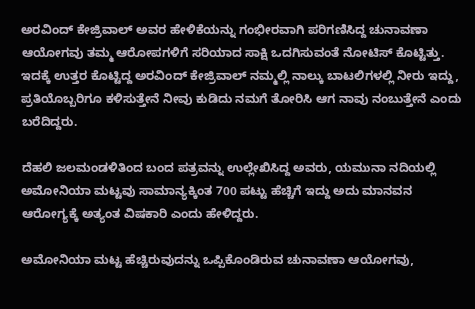ಅರವಿಂದ್ ಕೇಜ್ರಿವಾಲ್ ಅವರ ಹೇಳಿಕೆಯನ್ನು ಗಂಭೀರವಾಗಿ ಪರಿಗಣಿಸಿದ್ದ ಚುನಾವಣಾ ಆಯೋಗವು ತಮ್ಮ ಆರೋಪಗಳಿಗೆ ಸರಿಯಾದ ಸಾಕ್ಷಿ ಒದಗಿಸುವಂತೆ ನೋಟಿಸ್ ಕೊಟ್ಟಿತ್ತು. ಇದಕ್ಕೆ ಉತ್ತರ ಕೊಟ್ಟಿದ್ದ ಅರವಿಂದ್ ಕೇಜ್ರಿವಾಲ್ ನಮ್ಮಲ್ಲಿ ನಾಲ್ಕು ಬಾಟಲಿಗಳಲ್ಲಿ ನೀರು ಇದ್ದು, ಪ್ರತಿಯೊಬ್ಬರಿಗೂ ಕಳಿಸುತ್ತೇನೆ ನೀವು ಕುಡಿದು ನಮಗೆ ತೋರಿಸಿ ಆಗ ನಾವು ನಂಬುತ್ತೇನೆ ಎಂದು ಬರೆದಿದ್ದರು.

ದೆಹಲಿ ಜಲಮಂಡಳಿತಿಂದ ಬಂದ ಪತ್ರವನ್ನು ಉಲ್ಲೇಖಿಸಿದ್ದ ಅವರು, ಯಮುನಾ ನದಿಯಲ್ಲಿ ಅಮೋನಿಯಾ ಮಟ್ಟವು ಸಾಮಾನ್ಯಕ್ಕಿಂತ 700 ಪಟ್ಟು ಹೆಚ್ಚಿಗೆ ಇದ್ದು ಅದು ಮಾನವನ ಆರೋಗ್ಯಕ್ಕೆ ಅತ್ಯಂತ ವಿಷಕಾರಿ ಎಂದು ಹೇಳಿದ್ದರು.

ಅಮೋನಿಯಾ ಮಟ್ಟ ಹೆಚ್ಚಿರುವುದನ್ನು ಒಪ್ಪಿಕೊಂಡಿರುವ ಚುನಾವಣಾ ಆಯೋಗವು,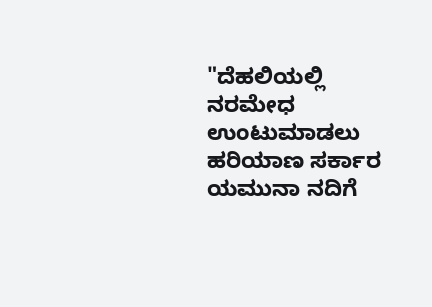"ದೆಹಲಿಯಲ್ಲಿ ನರಮೇಧ ಉಂಟುಮಾಡಲು ಹರಿಯಾಣ ಸರ್ಕಾರ ಯಮುನಾ ನದಿಗೆ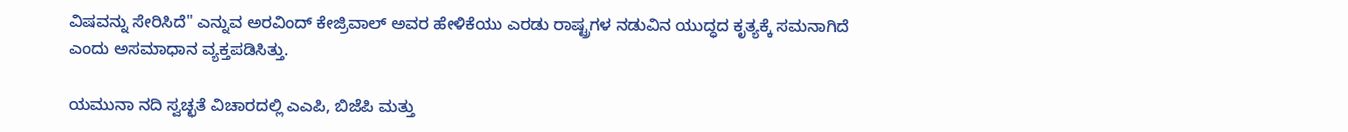ವಿಷವನ್ನು ಸೇರಿಸಿದೆ" ಎನ್ನುವ ಅರವಿಂದ್ ಕೇಜ್ರಿವಾಲ್ ಅವರ ಹೇಳಿಕೆಯು ಎರಡು ರಾಷ್ಟ್ರಗಳ ನಡುವಿನ ಯುದ್ಧದ ಕೃತ್ಯಕ್ಕೆ ಸಮನಾಗಿದೆ ಎಂದು ಅಸಮಾಧಾನ ವ್ಯಕ್ತಪಡಿಸಿತ್ತು.

ಯಮುನಾ ನದಿ ಸ್ವಚ್ಛತೆ ವಿಚಾರದಲ್ಲಿ ಎಎಪಿ, ಬಿಜೆಪಿ ಮತ್ತು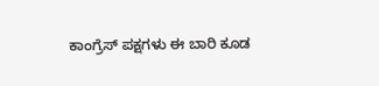ಕಾಂಗ್ರೆಸ್ ಪಕ್ಷಗಳು ಈ ಬಾರಿ ಕೂಡ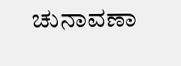ಚುನಾವಣಾ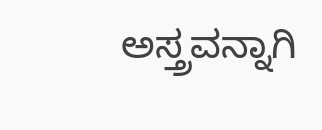ಅಸ್ತ್ರವನ್ನಾಗಿ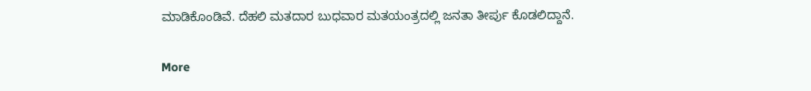ಮಾಡಿಕೊಂಡಿವೆ. ದೆಹಲಿ ಮತದಾರ ಬುಧವಾರ ಮತಯಂತ್ರದಲ್ಲಿ ಜನತಾ ತೀರ್ಪು ಕೊಡಲಿದ್ದಾನೆ.

More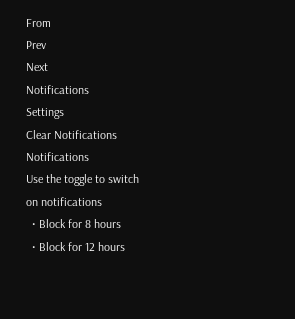From
Prev
Next
Notifications
Settings
Clear Notifications
Notifications
Use the toggle to switch on notifications
  • Block for 8 hours
  • Block for 12 hours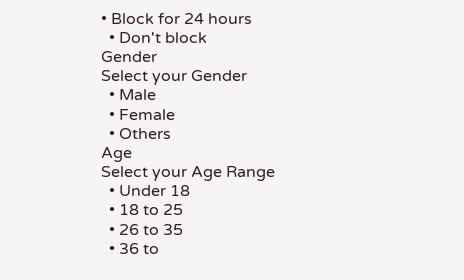• Block for 24 hours
  • Don't block
Gender
Select your Gender
  • Male
  • Female
  • Others
Age
Select your Age Range
  • Under 18
  • 18 to 25
  • 26 to 35
  • 36 to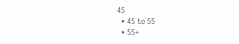45
  • 45 to 55
  • 55+